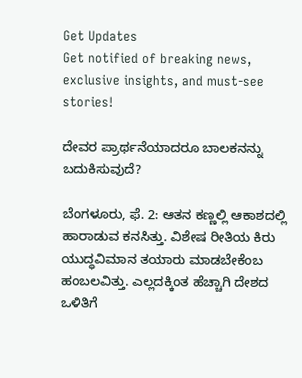Get Updates
Get notified of breaking news, exclusive insights, and must-see stories!

ದೇವರ ಪ್ರಾರ್ಥನೆಯಾದರೂ ಬಾಲಕನನ್ನು ಬದುಕಿಸುವುದೆ?

ಬೆಂಗಳೂರು, ಫೆ. 2: ಆತನ ಕಣ್ಣಲ್ಲಿ ಆಕಾಶದಲ್ಲಿ ಹಾರಾಡುವ ಕನಸಿತ್ತು. ವಿಶೇಷ ರೀತಿಯ ಕಿರು ಯುದ್ಧವಿಮಾನ ತಯಾರು ಮಾಡಬೇಕೆಂಬ ಹಂಬಲವಿತ್ತು. ಎಲ್ಲದಕ್ಕಿಂತ ಹೆಚ್ಚಾಗಿ ದೇಶದ ಒಳಿತಿಗೆ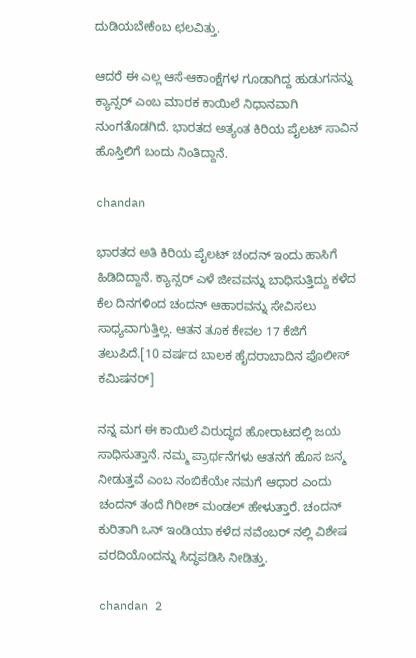ದುಡಿಯಬೇಕೆಂಬ ಛಲವಿತ್ತು.

ಆದರೆ ಈ ಎಲ್ಲ ಆಸೆ-ಆಕಾಂಕ್ಷೆಗಳ ಗೂಡಾಗಿದ್ದ ಹುಡುಗನನ್ನು ಕ್ಯಾನ್ಸರ್ ಎಂಬ ಮಾರಕ ಕಾಯಿಲೆ ನಿಧಾನವಾಗಿ ನುಂಗತೊಡಗಿದೆ. ಭಾರತದ ಅತ್ಯಂತ ಕಿರಿಯ ಪೈಲಟ್ ಸಾವಿನ ಹೊಸ್ತಿಲಿಗೆ ಬಂದು ನಿಂತಿದ್ದಾನೆ.

chandan

ಭಾರತದ ಅತಿ ಕಿರಿಯ ಪೈಲಟ್ ಚಂದನ್ ಇಂದು ಹಾಸಿಗೆ ಹಿಡಿದಿದ್ದಾನೆ. ಕ್ಯಾನ್ಸರ್ ಎಳೆ ಜೀವವನ್ನು ಬಾಧಿಸುತ್ತಿದ್ದು ಕಳೆದ ಕೆಲ ದಿನಗಳಿಂದ ಚಂದನ್ ಆಹಾರವನ್ನು ಸೇವಿಸಲು ಸಾಧ್ಯವಾಗುತ್ತಿಲ್ಲ. ಆತನ ತೂಕ ಕೇವಲ 17 ಕೆಜಿಗೆ ತಲುಪಿದೆ.[10 ವರ್ಷದ ಬಾಲಕ ಹೈದರಾಬಾದಿನ ಪೊಲೀಸ್ ಕಮಿಷನರ್]

ನನ್ನ ಮಗ ಈ ಕಾಯಿಲೆ ವಿರುದ್ಧದ ಹೋರಾಟದಲ್ಲಿ ಜಯ ಸಾಧಿಸುತ್ತಾನೆ. ನಮ್ಮ ಪ್ರಾರ್ಥನೆಗಳು ಆತನಗೆ ಹೊಸ ಜನ್ಮ ನೀಡುತ್ತವೆ ಎಂಬ ನಂಬಿಕೆಯೇ ನಮಗೆ ಆಧಾರ ಎಂದು ಚಂದನ್ ತಂದೆ ಗಿರೀಶ್ ಮಂಡಲ್ ಹೇಳುತ್ತಾರೆ. ಚಂದನ್ ಕುರಿತಾಗಿ ಒನ್ ಇಂಡಿಯಾ ಕಳೆದ ನವೆಂಬರ್ ನಲ್ಲಿ ವಿಶೇಷ ವರದಿಯೊಂದನ್ನು ಸಿದ್ಧಪಡಿಸಿ ನೀಡಿತ್ತು.

chandan 2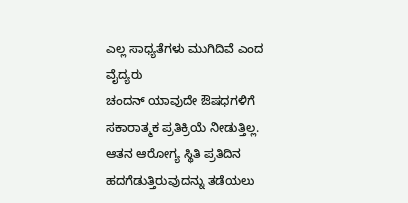ಎಲ್ಲ ಸಾಧ್ಯತೆಗಳು ಮುಗಿದಿವೆ ಎಂದ ವೈದ್ಯರು
ಚಂದನ್ ಯಾವುದೇ ಔಷಧಗಳಿಗೆ ಸಕಾರಾತ್ಮಕ ಪ್ರತಿಕ್ರಿಯೆ ನೀಡುತ್ತಿಲ್ಲ. ಆತನ ಆರೋಗ್ಯ ಸ್ಥಿತಿ ಪ್ರತಿದಿನ ಹದಗೆಡುತ್ತಿರುವುದನ್ನು ತಡೆಯಲು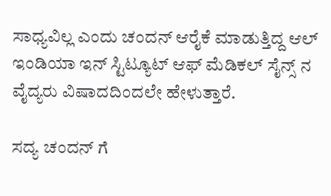ಸಾಧ್ಯವಿಲ್ಲ ಎಂದು ಚಂದನ್ ಆರೈಕೆ ಮಾಡುತ್ತಿದ್ದ ಆಲ್ ಇಂಡಿಯಾ ಇನ್ ಸ್ಟಿಟ್ಯೂಟ್ ಆಫ್ ಮೆಡಿಕಲ್ ಸೈನ್ಸ್ ನ ವೈದ್ಯರು ವಿಷಾದದಿಂದಲೇ ಹೇಳುತ್ತಾರೆ.

ಸದ್ಯ ಚಂದನ್ ಗೆ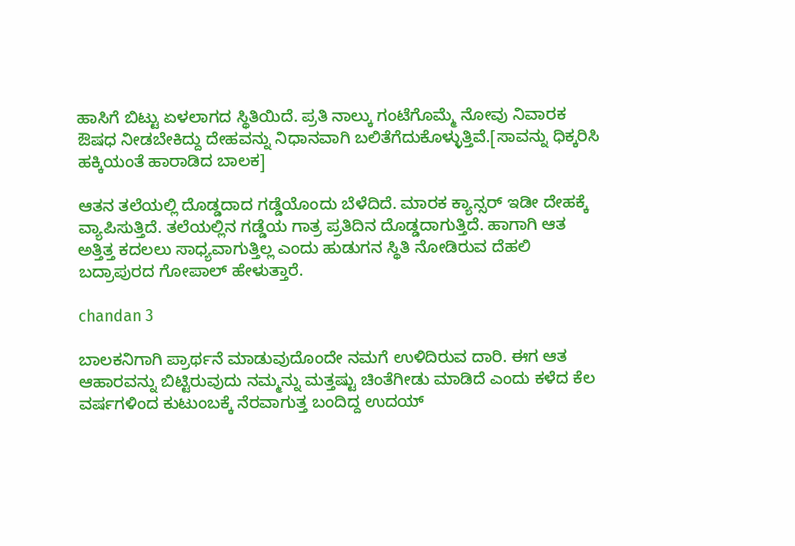ಹಾಸಿಗೆ ಬಿಟ್ಟು ಏಳಲಾಗದ ಸ್ಥಿತಿಯಿದೆ. ಪ್ರತಿ ನಾಲ್ಕು ಗಂಟೆಗೊಮ್ಮೆ ನೋವು ನಿವಾರಕ ಔಷಧ ನೀಡಬೇಕಿದ್ದು ದೇಹವನ್ನು ನಿಧಾನವಾಗಿ ಬಲಿತೆಗೆದುಕೊಳ್ಳುತ್ತಿವೆ.[ಸಾವನ್ನು ಧಿಕ್ಕರಿಸಿ ಹಕ್ಕಿಯಂತೆ ಹಾರಾಡಿದ ಬಾಲಕ]

ಆತನ ತಲೆಯಲ್ಲಿ ದೊಡ್ಡದಾದ ಗಡ್ಡೆಯೊಂದು ಬೆಳೆದಿದೆ. ಮಾರಕ ಕ್ಯಾನ್ಸರ್ ಇಡೀ ದೇಹಕ್ಕೆ ವ್ಯಾಪಿಸುತ್ತಿದೆ. ತಲೆಯಲ್ಲಿನ ಗಡ್ಡೆಯ ಗಾತ್ರ ಪ್ರತಿದಿನ ದೊಡ್ಡದಾಗುತ್ತಿದೆ. ಹಾಗಾಗಿ ಆತ ಅತ್ತಿತ್ತ ಕದಲಲು ಸಾಧ್ಯವಾಗುತ್ತಿಲ್ಲ ಎಂದು ಹುಡುಗನ ಸ್ಥಿತಿ ನೋಡಿರುವ ದೆಹಲಿ ಬದ್ರಾಪುರದ ಗೋಪಾಲ್ ಹೇಳುತ್ತಾರೆ.

chandan 3

ಬಾಲಕನಿಗಾಗಿ ಪ್ರಾರ್ಥನೆ ಮಾಡುವುದೊಂದೇ ನಮಗೆ ಉಳಿದಿರುವ ದಾರಿ. ಈಗ ಆತ ಆಹಾರವನ್ನು ಬಿಟ್ಟಿರುವುದು ನಮ್ಮನ್ನು ಮತ್ತಷ್ಟು ಚಿಂತೆಗೀಡು ಮಾಡಿದೆ ಎಂದು ಕಳೆದ ಕೆಲ ವರ್ಷಗಳಿಂದ ಕುಟುಂಬಕ್ಕೆ ನೆರವಾಗುತ್ತ ಬಂದಿದ್ದ ಉದಯ್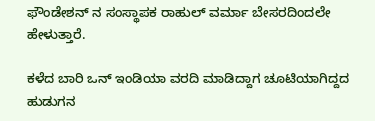ಫೌಂಡೇಶನ್ ನ ಸಂಸ್ಥಾಪಕ ರಾಹುಲ್ ವರ್ಮಾ ಬೇಸರದಿಂದಲೇ ಹೇಳುತ್ತಾರೆ.

ಕಳೆದ ಬಾರಿ ಒನ್ ಇಂಡಿಯಾ ವರದಿ ಮಾಡಿದ್ದಾಗ ಚೂಟಿಯಾಗಿದ್ದದ ಹುಡುಗನ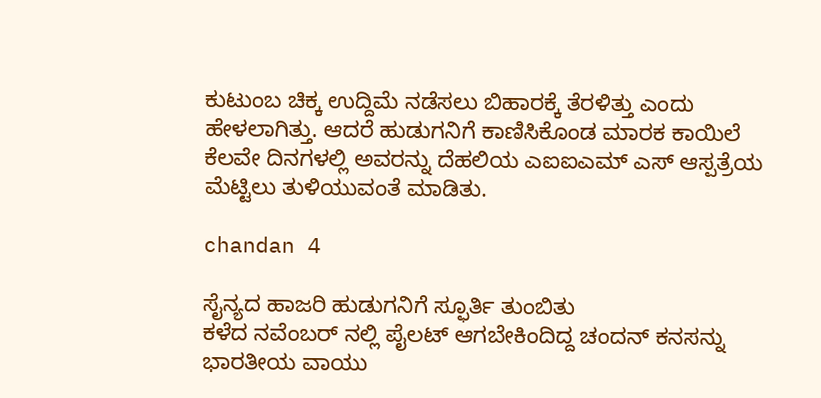ಕುಟುಂಬ ಚಿಕ್ಕ ಉದ್ದಿಮೆ ನಡೆಸಲು ಬಿಹಾರಕ್ಕೆ ತೆರಳಿತ್ತು ಎಂದು ಹೇಳಲಾಗಿತ್ತು. ಆದರೆ ಹುಡುಗನಿಗೆ ಕಾಣಿಸಿಕೊಂಡ ಮಾರಕ ಕಾಯಿಲೆ ಕೆಲವೇ ದಿನಗಳಲ್ಲಿ ಅವರನ್ನು ದೆಹಲಿಯ ಎಐಐಎಮ್ ಎಸ್ ಆಸ್ಪತ್ರೆಯ ಮೆಟ್ಟಿಲು ತುಳಿಯುವಂತೆ ಮಾಡಿತು.

chandan 4

ಸೈನ್ಯದ ಹಾಜರಿ ಹುಡುಗನಿಗೆ ಸ್ಫೂರ್ತಿ ತುಂಬಿತು
ಕಳೆದ ನವೆಂಬರ್ ನಲ್ಲಿ ಪೈಲಟ್ ಆಗಬೇಕಿಂದಿದ್ದ ಚಂದನ್ ಕನಸನ್ನು ಭಾರತೀಯ ವಾಯು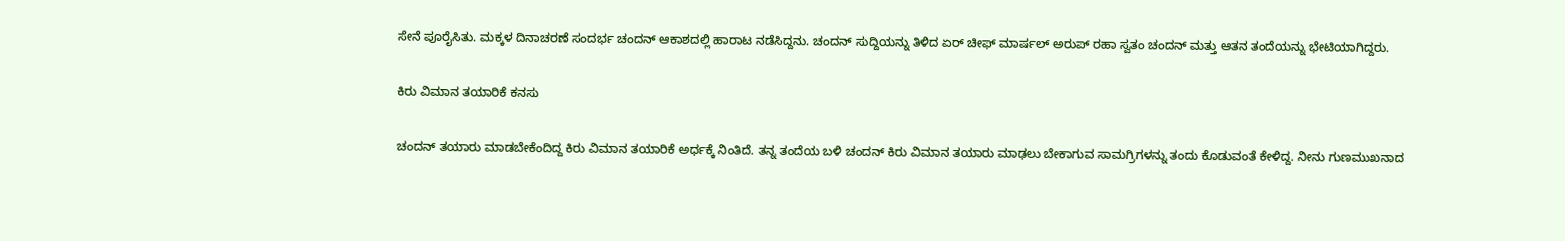ಸೇನೆ ಪೂರೈಸಿತು. ಮಕ್ಕಳ ದಿನಾಚರಣೆ ಸಂದರ್ಭ ಚಂದನ್ ಆಕಾಶದಲ್ಲಿ ಹಾರಾಟ ನಡೆಸಿದ್ದನು. ಚಂದನ್ ಸುದ್ದಿಯನ್ನು ತಿಳಿದ ಏರ್ ಚೀಫ್ ಮಾರ್ಷಲ್ ಅರುಪ್ ರಹಾ ಸ್ವತಂ ಚಂದನ್ ಮತ್ತು ಆತನ ತಂದೆಯನ್ನು ಭೇಟಿಯಾಗಿದ್ದರು.

ಕಿರು ವಿಮಾನ ತಯಾರಿಕೆ ಕನಸು

ಚಂದನ್ ತಯಾರು ಮಾಡಬೇಕೆಂದಿದ್ದ ಕಿರು ವಿಮಾನ ತಯಾರಿಕೆ ಅರ್ಧಕ್ಕೆ ನಿಂತಿದೆ. ತನ್ನ ತಂದೆಯ ಬಳಿ ಚಂದನ್ ಕಿರು ವಿಮಾನ ತಯಾರು ಮಾಢಲು ಬೇಕಾಗುವ ಸಾಮಗ್ರಿಗಳನ್ನು ತಂದು ಕೊಡುವಂತೆ ಕೇಳಿದ್ದ. ನೀನು ಗುಣಮುಖನಾದ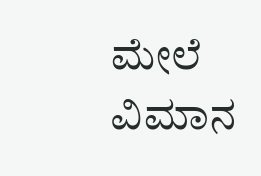ಮೇಲೆ ವಿಮಾನ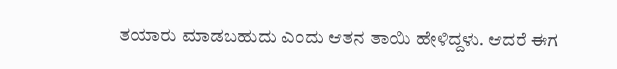ತಯಾರು ಮಾಡಬಹುದು ಎಂದು ಆತನ ತಾಯಿ ಹೇಳಿದ್ದಳು. ಆದರೆ ಈಗ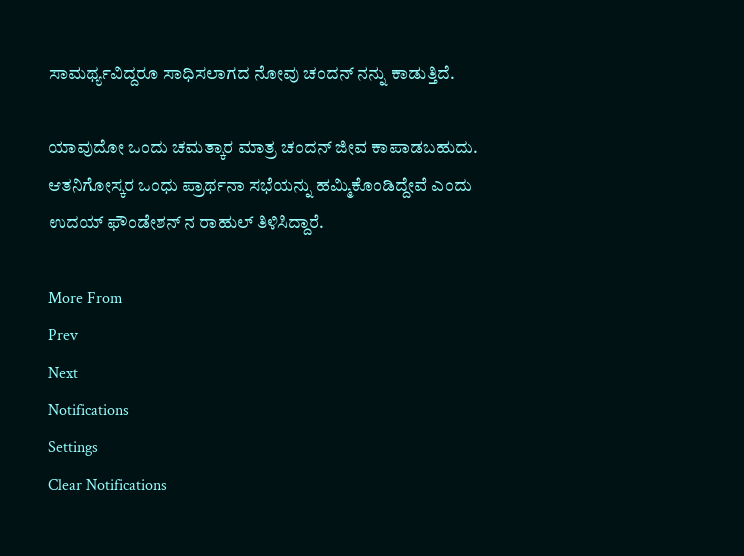ಸಾಮರ್ಥ್ಯವಿದ್ದರೂ ಸಾಧಿಸಲಾಗದ ನೋವು ಚಂದನ್ ನನ್ನು ಕಾಡುತ್ತಿದೆ.

ಯಾವುದೋ ಒಂದು ಚಮತ್ಕಾರ ಮಾತ್ರ ಚಂದನ್ ಜೀವ ಕಾಪಾಡಬಹುದು. ಆತನಿಗೋಸ್ಕರ ಒಂಧು ಪ್ರಾರ್ಥನಾ ಸಭೆಯನ್ನು ಹಮ್ಮಿಕೊಂಡಿದ್ದೇವೆ ಎಂದು ಉದಯ್ ಫೌಂಡೇಶನ್ ನ ರಾಹುಲ್ ತಿಳಿಸಿದ್ದಾರೆ.

More From
Prev
Next
Notifications
Settings
Clear Notifications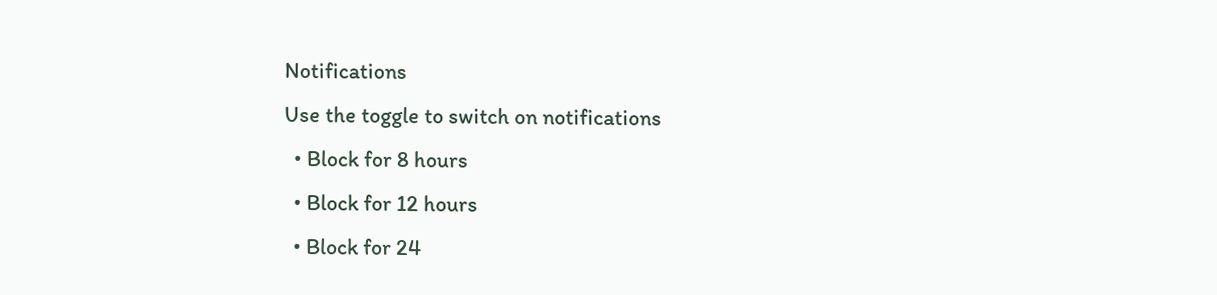Notifications
Use the toggle to switch on notifications
  • Block for 8 hours
  • Block for 12 hours
  • Block for 24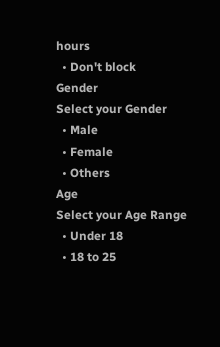hours
  • Don't block
Gender
Select your Gender
  • Male
  • Female
  • Others
Age
Select your Age Range
  • Under 18
  • 18 to 25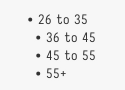• 26 to 35
  • 36 to 45
  • 45 to 55
  • 55+